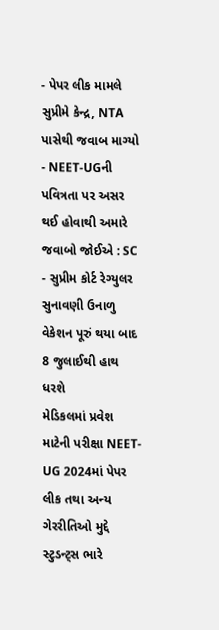- પેપર લીક મામલે સુપ્રીમે કેન્દ્ર, NTA પાસેથી જવાબ માગ્યો
- NEET-UGની પવિત્રતા પર અસર થઈ હોવાથી અમારે જવાબો જોઈએ : SC
- સુપ્રીમ કોર્ટ રેગ્યુલર સુનાવણી ઉનાળુ વેકેશન પૂરું થયા બાદ 8 જુલાઈથી હાથ ધરશે
મેડિકલમાં પ્રવેશ માટેની પરીક્ષા NEET-UG 2024માં પેપર લીક તથા અન્ય ગેરરીતિઓ મુદ્દે સ્ટુડન્ટ્સ ભારે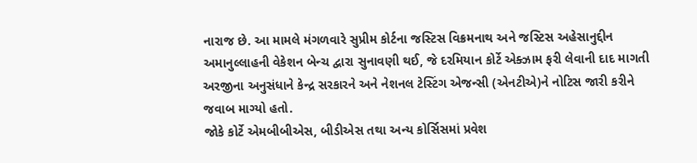નારાજ છે. આ મામલે મંગળવારે સુપ્રીમ કોર્ટના જસ્ટિસ વિક્રમનાથ અને જસ્ટિસ અહેસાનુદ્દીન અમાનુલ્લાહની વેકેશન બેન્ચ દ્વારા સુનાવણી થઈ, જે દરમિયાન કોર્ટે એક્ઝામ ફરી લેવાની દાદ માગતી અરજીના અનુસંધાને કેન્દ્ર સરકારને અને નેશનલ ટેસ્ટિંગ એજન્સી (એનટીએ)ને નોટિસ જારી કરીને જવાબ માગ્યો હતો.
જોકે કોર્ટે એમબીબીએસ, બીડીએસ તથા અન્ય કોર્સિસમાં પ્રવેશ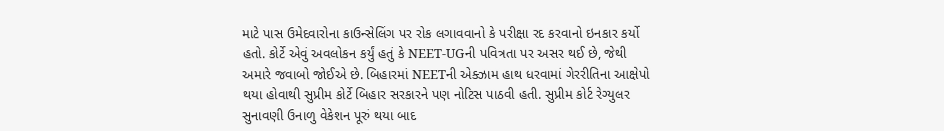માટે પાસ ઉમેદવારોના કાઉન્સેલિંગ પર રોક લગાવવાનો કે પરીક્ષા રદ કરવાનો ઇનકાર કર્યો હતો. કોર્ટે એવું અવલોકન કર્યું હતું કે NEET-UGની પવિત્રતા પર અસર થઈ છે, જેથી અમારે જવાબો જોઈએ છે. બિહારમાં NEETની એક્ઝામ હાથ ધરવામાં ગેરરીતિના આક્ષેપો થયા હોવાથી સુપ્રીમ કોર્ટે બિહાર સરકારને પણ નોટિસ પાઠવી હતી. સુપ્રીમ કોર્ટ રેગ્યુલર સુનાવણી ઉનાળુ વેકેશન પૂરું થયા બાદ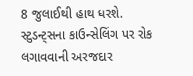8 જુલાઈથી હાથ ધરશે. સ્ટુડન્ટ્સના કાઉન્સેલિંગ પર રોક લગાવવાની અરજદાર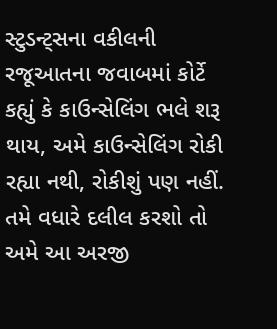સ્ટુડન્ટ્સના વકીલની રજૂઆતના જવાબમાં કોર્ટે કહ્યું કે કાઉન્સેલિંગ ભલે શરૂ થાય, અમે કાઉન્સેલિંગ રોકી રહ્યા નથી, રોકીશું પણ નહીં. તમે વધારે દલીલ કરશો તો અમે આ અરજી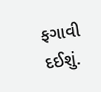ફગાવી દઈશું.